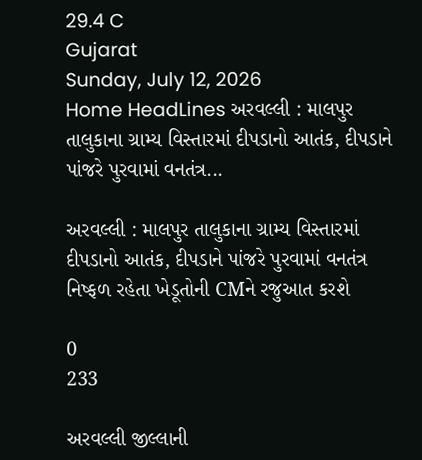29.4 C
Gujarat
Sunday, July 12, 2026
Home HeadLines અરવલ્લી : માલપુર તાલુકાના ગ્રામ્ય વિસ્તારમાં દીપડાનો આતંક, દીપડાને પાંજરે પુરવામાં વનતંત્ર...

અરવલ્લી : માલપુર તાલુકાના ગ્રામ્ય વિસ્તારમાં દીપડાનો આતંક, દીપડાને પાંજરે પુરવામાં વનતંત્ર નિષ્ફળ રહેતા ખેડૂતોની CMને રજુઆત કરશે

0
233

અરવલ્લી જીલ્લાની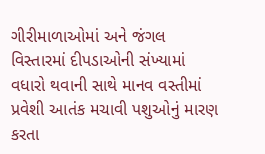ગીરીમાળાઓમાં અને જંગલ વિસ્તારમાં દીપડાઓની સંખ્યામાં વધારો થવાની સાથે માનવ વસ્તીમાં પ્રવેશી આતંક મચાવી પશુઓનું મારણ કરતા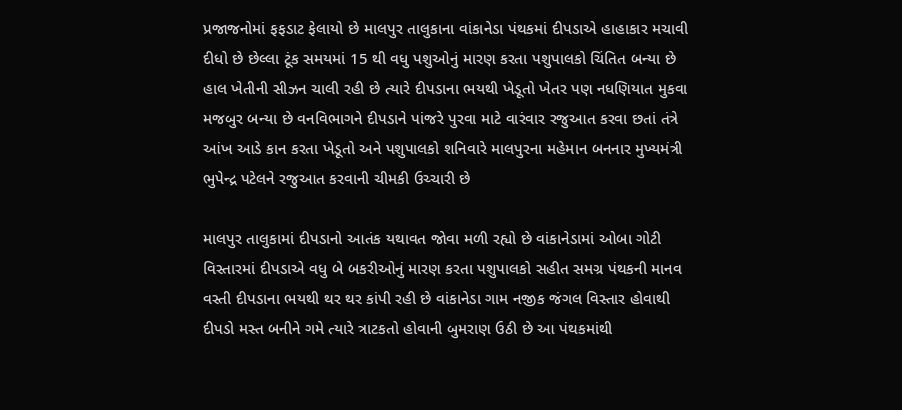પ્રજાજનોમાં ફફડાટ ફેલાયો છે માલપુર તાલુકાના વાંકાનેડા પંથકમાં દીપડાએ હાહાકાર મચાવી દીધો છે છેલ્લા ટૂંક સમયમાં 15 થી વધુ પશુઓનું મારણ કરતા પશુપાલકો ચિંતિત બન્યા છે હાલ ખેતીની સીઝન ચાલી રહી છે ત્યારે દીપડાના ભયથી ખેડૂતો ખેતર પણ નધણિયાત મુકવા મજબુર બન્યા છે વનવિભાગને દીપડાને પાંજરે પુરવા માટે વારંવાર રજુઆત કરવા છતાં તંત્રે આંખ આડે કાન કરતા ખેડૂતો અને પશુપાલકો શનિવારે માલપુરના મહેમાન બનનાર મુખ્યમંત્રી ભુપેન્દ્ર પટેલને રજુઆત કરવાની ચીમકી ઉચ્ચારી છે

માલપુર તાલુકામાં દીપડાનો આતંક યથાવત જોવા મળી રહ્યો છે વાંકાનેડામાં ઓબા ગોટી વિસ્તારમાં દીપડાએ વધુ બે બકરીઓનું મારણ કરતા પશુપાલકો સહીત સમગ્ર પંથકની માનવ વસ્તી દીપડાના ભયથી થર થર કાંપી રહી છે વાંકાનેડા ગામ નજીક જંગલ વિસ્તાર હોવાથી દીપડો મસ્ત બનીને ગમે ત્યારે ત્રાટકતો હોવાની બુમરાણ ઉઠી છે આ પંથકમાંથી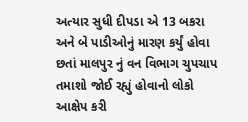અત્યાર સુધી દીપડા એ 13 બકરા અને બે પાડીઓનું મારણ કર્યું હોવા છતાં માલપુર નું વન વિભાગ ચુપચાપ તમાશો જોઈ રહ્યું હોવાનો લોકો આક્ષેપ કરી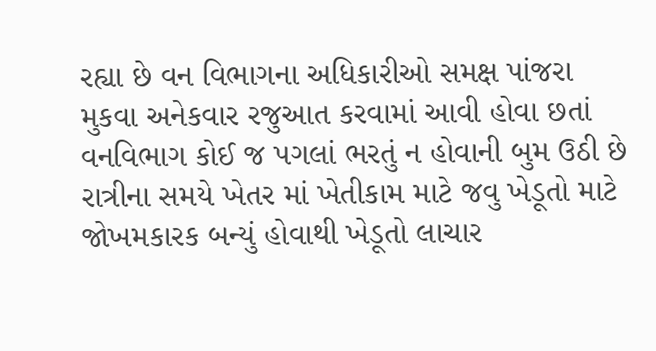રહ્યા છે વન વિભાગના અધિકારીઓ સમક્ષ પાંજરા મુકવા અનેકવાર રજુઆત કરવામાં આવી હોવા છતાં વનવિભાગ કોઈ જ પગલાં ભરતું ન હોવાની બુમ ઉઠી છે રાત્રીના સમયે ખેતર માં ખેતીકામ માટે જવુ ખેડૂતો માટે જોખમકારક બન્યું હોવાથી ખેડૂતો લાચાર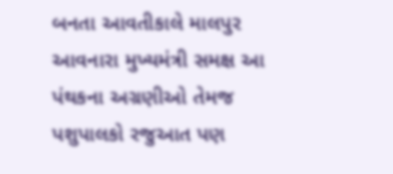બનતા આવતીકાલે માલપુર આવનારા મુખ્યમંત્રી સમક્ષ આ પંથકના અગ્રણીઓ તેમજ પશુપાલકો રજુઆત પણ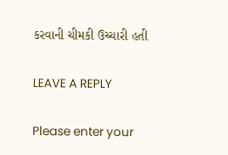કરવાની ચીમકી ઉચ્ચારી હતી

LEAVE A REPLY

Please enter your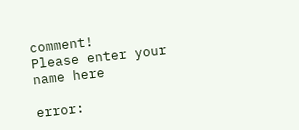comment!
Please enter your name here

error: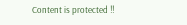Content is protected !!